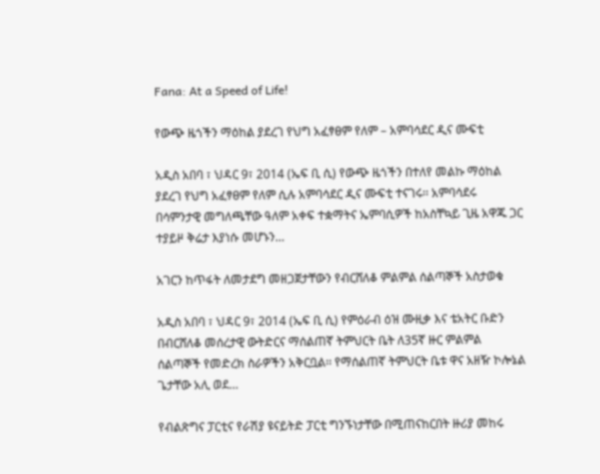Fana: At a Speed of Life!

የውጭ ዜጎችን ማዕከል ያደረገ የህግ አፈፃፀም የለም – አምባሳደር ዲና ሙፍቲ

አዲስ አበባ ፣ ህዳር 9፣ 2014 (ኤፍ ቢ ሲ) የውጭ ዜጎችን በተለየ መልኩ ማዕከል ያደረገ የህግ አፈፃፀም የለም ሲሉ አምባሳደር ዲና ሙፍቲ ተናገሩ፡፡ አምባሳደሩ በሳምንታዊ መግለጫቸው ዓለም አቀፍ ተቋማትና ኤምባሲዎች ከአስቸኳይ ጊዜ አዋጁ ጋር ተያይዞ ቅሬታ እያነሱ መሆኑን…

አገርን ከጥፋት ለመታደግ መዘጋጀታቸውን የብርሸለቆ ምልምል ሰልጣኞች አስታወቁ

አዲስ አበባ ፣ ህዳር 9፣ 2014 (ኤፍ ቢ ሲ) የምዕራብ ዕዝ ሙዚቃ እና ቴአትር ቡድን በብርሸለቆ መሰረታዊ ውትድርና ማሰልጠኛ ትምህርት ቤት ለ35ኛ ዙር ምልምል ሰልጣኞች የመድረክ ስራዎችን አቅርቧል፡፡ የማሰልጠኛ ትምህርት ቤቱ ዋና አዘዥ ኮሎኔል ጌታቸው አሊ ወደ…

የብልጽግና ፓርቲና የራሽያ ዩናይትድ ፓርቲ ግንኙነታቸው በሚጠናከርበት ዙሪያ መከሩ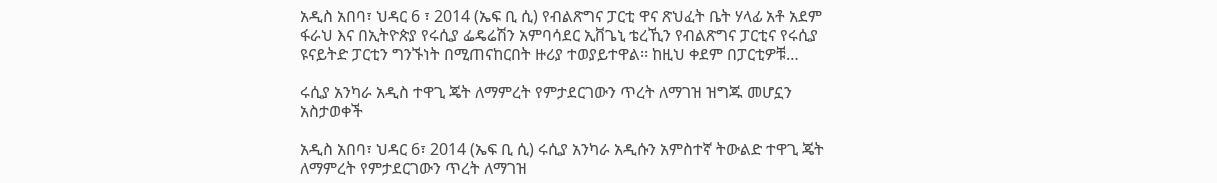አዲስ አበባ፣ ህዳር 6 ፣ 2014 (ኤፍ ቢ ሲ) የብልጽግና ፓርቲ ዋና ጽህፈት ቤት ሃላፊ አቶ አደም ፋራህ እና በኢትዮጵያ የሩሲያ ፌዴሬሽን አምባሳደር ኢቨጌኒ ቴረኺን የብልጽግና ፓርቲና የሩሲያ ዩናይትድ ፓርቲን ግንኙነት በሚጠናከርበት ዙሪያ ተወያይተዋል፡፡ ከዚህ ቀደም በፓርቲዎቹ…

ሩሲያ አንካራ አዲስ ተዋጊ ጄት ለማምረት የምታደርገውን ጥረት ለማገዝ ዝግጁ መሆኗን አስታወቀች

አዲስ አበባ፣ ህዳር 6፣ 2014 (ኤፍ ቢ ሲ) ሩሲያ አንካራ አዲሱን አምስተኛ ትውልድ ተዋጊ ጄት ለማምረት የምታደርገውን ጥረት ለማገዝ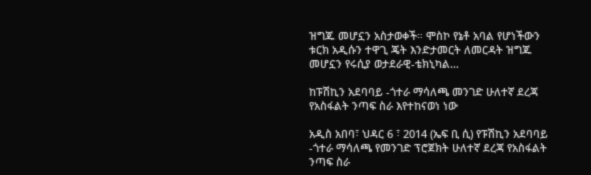ዝግጁ መሆኗን አስታወቀች። ሞስኮ የኔቶ አባል የሆነችውን ቱርክ አዲሱን ተዋጊ ጄት እንድታመርት ለመርዳት ዝግጁ መሆኗን የሩሲያ ወታደራዊ-ቴክኒካል…

ከፑሽኪን አደባባይ -ጎተራ ማሳለጫ መንገድ ሁለተኛ ደረጃ የአስፋልት ንጣፍ ስራ እየተከናወነ ነው

አዲስ አበባ፣ ህዳር 6 ፣ 2014 (ኤፍ ቢ ሲ) የፑሽኪን አደባባይ -ጎተራ ማሳለጫ የመንገድ ፕሮጀክት ሁለተኛ ደረጃ የአስፋልት ንጣፍ ስራ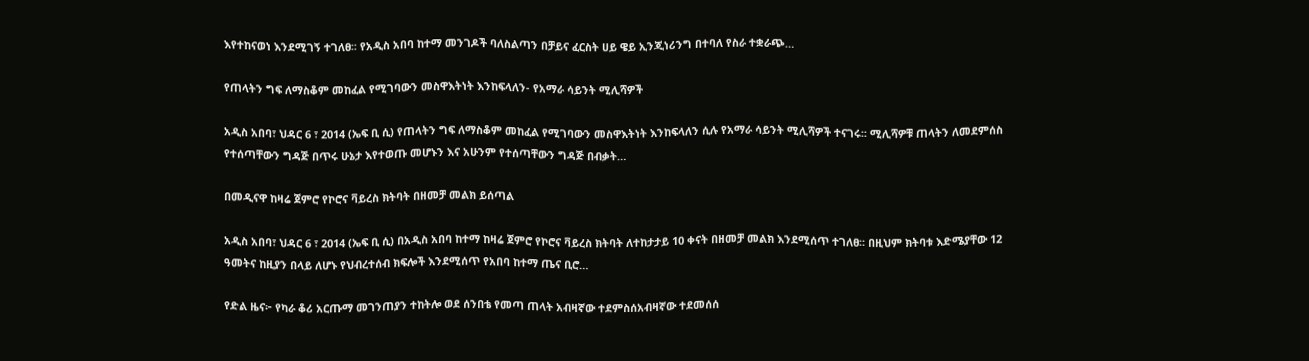እየተከናወነ እንደሚገኝ ተገለፀ፡፡ የአዲስ አበባ ከተማ መንገዶች ባለስልጣን በቻይና ፈርስት ሀይ ዌይ ኢንጂነሪንግ በተባለ የስራ ተቋራጭ…

የጠላትን ግፍ ለማስቆም መከፈል የሚገባውን መስዋእትነት እንከፍላለን- የአማራ ሳይንት ሚሊሻዎች

አዲስ አበባ፣ ህዳር 6 ፣ 2014 (ኤፍ ቢ ሲ) የጠላትን ግፍ ለማስቆም መከፈል የሚገባውን መስዋእትነት እንከፍላለን ሲሉ የአማራ ሳይንት ሚሊሻዎች ተናገሩ፡፡ ሚሊሻዎቹ ጠላትን ለመደምሰስ የተሰጣቸውን ግዳጅ በጥሩ ሁኔታ እየተወጡ መሆኑን እና አሁንም የተሰጣቸውን ግዳጅ በብቃት…

በመዲናዋ ከዛሬ ጀምሮ የኮሮና ቫይረስ ክትባት በዘመቻ መልክ ይሰጣል

አዲስ አበባ፣ ህዳር 6 ፣ 2014 (ኤፍ ቢ ሲ) በአዲስ አበባ ከተማ ከዛሬ ጀምሮ የኮሮና ቫይረስ ክትባት ለተከታታይ 10 ቀናት በዘመቻ መልክ እንደሚሰጥ ተገለፀ፡፡ በዚህም ክትባቱ እድሜያቸው 12 ዓመትና ከዚያን በላይ ለሆኑ የህብረተሰብ ክፍሎች እንደሚሰጥ የአበባ ከተማ ጤና ቢሮ…

የድል ዜና፦ የካራ ቆሪ አርጡማ መገንጠያን ተከትሎ ወደ ሰንበቴ የመጣ ጠላት አብዛኛው ተደምስሰአብዛኛው ተደመሰሰ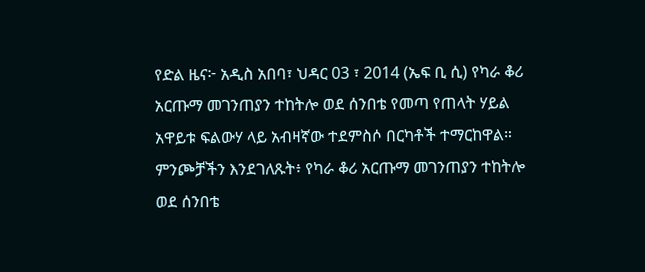የድል ዜና፦ አዲስ አበባ፣ ህዳር 03 ፣ 2014 (ኤፍ ቢ ሲ) የካራ ቆሪ አርጡማ መገንጠያን ተከትሎ ወደ ሰንበቴ የመጣ የጠላት ሃይል አዋይቱ ፍልውሃ ላይ አብዛኛው ተደምስሶ በርካቶች ተማርከዋል። ምንጮቻችን እንደገለጹት፥ የካራ ቆሪ አርጡማ መገንጠያን ተከትሎ ወደ ሰንበቴ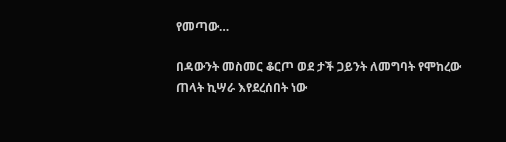የመጣው…

በዳውንት መስመር ቆርጦ ወደ ታች ጋይንት ለመግባት የሞከረው ጠላት ኪሣራ እየደረሰበት ነው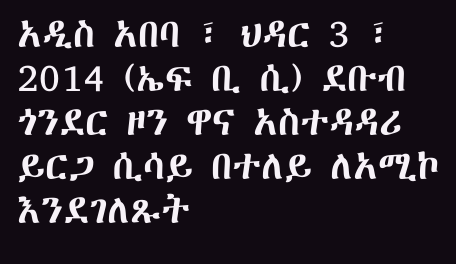አዲስ አበባ ፣ ህዳር 3 ፣ 2014 (ኤፍ ቢ ሲ) ደቡብ ጎንደር ዞን ዋና አስተዳዳሪ ይርጋ ሲሳይ በተለይ ለአሚኮ እንደገለጹት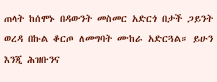ጠላት ከሰሞኑ በዳውንት መስመር አድርጎ በታች ጋይንት ወረዳ በኩል ቆርጦ ለመግባት ሙከራ አድርጓል። ይሁን እንጂ ሕዝቡንና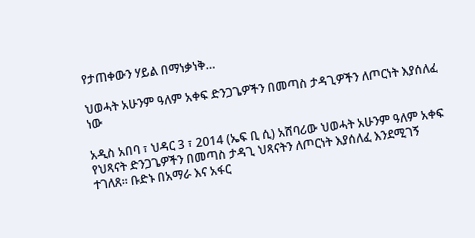የታጠቀውን ሃይል በማነቃነቅ…

ህወሓት አሁንም ዓለም አቀፍ ድንጋጌዎችን በመጣስ ታዳጊዎችን ለጦርነት እያሰለፈ ነው

አዲስ አበባ ፣ ህዳር 3 ፣ 2014 (ኤፍ ቢ ሲ) አሸባሪው ህወሓት አሁንም ዓለም አቀፍ የህጻናት ድንጋጌዎችን በመጣስ ታዳጊ ህጻናትን ለጦርነት እያሰለፈ እንደሚገኝ ተገለጸ። ቡድኑ በአማራ እና አፋር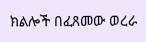ክልሎች በፈጸመው ወረራ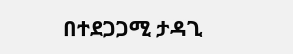በተደጋጋሚ ታዳጊ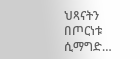ህጻናትን በጦርነቱ ሲማግድ…